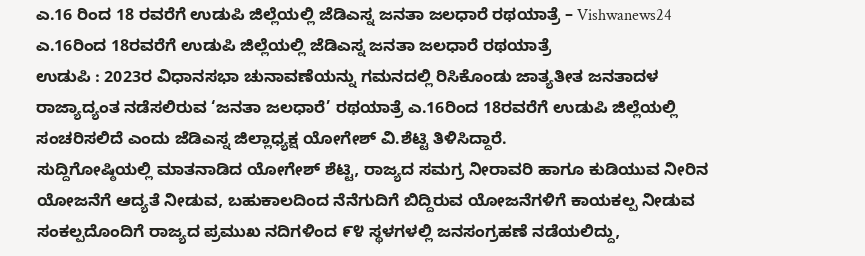ಎ.16 ರಿಂದ 18 ರವರೆಗೆ ಉಡುಪಿ ಜಿಲ್ಲೆಯಲ್ಲಿ ಜೆಡಿಎಸ್ನ ಜನತಾ ಜಲಧಾರೆ ರಥಯಾತ್ರೆ – Vishwanews24
ಎ.16ರಿಂದ 18ರವರೆಗೆ ಉಡುಪಿ ಜಿಲ್ಲೆಯಲ್ಲಿ ಜೆಡಿಎಸ್ನ ಜನತಾ ಜಲಧಾರೆ ರಥಯಾತ್ರೆ
ಉಡುಪಿ : 2023ರ ವಿಧಾನಸಭಾ ಚುನಾವಣೆಯನ್ನು ಗಮನದಲ್ಲಿ ರಿಸಿಕೊಂಡು ಜಾತ್ಯತೀತ ಜನತಾದಳ ರಾಜ್ಯಾದ್ಯಂತ ನಡೆಸಲಿರುವ ‘ಜನತಾ ಜಲಧಾರೆ’ ರಥಯಾತ್ರೆ ಎ.16ರಿಂದ 18ರವರೆಗೆ ಉಡುಪಿ ಜಿಲ್ಲೆಯಲ್ಲಿ ಸಂಚರಿಸಲಿದೆ ಎಂದು ಜೆಡಿಎಸ್ನ ಜಿಲ್ಲಾಧ್ಯಕ್ಷ ಯೋಗೇಶ್ ವಿ.ಶೆಟ್ಟಿ ತಿಳಿಸಿದ್ದಾರೆ.
ಸುದ್ದಿಗೋಷ್ಠಿಯಲ್ಲಿ ಮಾತನಾಡಿದ ಯೋಗೇಶ್ ಶೆಟ್ಟಿ, ರಾಜ್ಯದ ಸಮಗ್ರ ನೀರಾವರಿ ಹಾಗೂ ಕುಡಿಯುವ ನೀರಿನ ಯೋಜನೆಗೆ ಆದ್ಯತೆ ನೀಡುವ, ಬಹುಕಾಲದಿಂದ ನೆನೆಗುದಿಗೆ ಬಿದ್ದಿರುವ ಯೋಜನೆಗಳಿಗೆ ಕಾಯಕಲ್ಪ ನೀಡುವ ಸಂಕಲ್ಪದೊಂದಿಗೆ ರಾಜ್ಯದ ಪ್ರಮುಖ ನದಿಗಳಿಂದ ೯೪ ಸ್ಥಳಗಳಲ್ಲಿ ಜನಸಂಗ್ರಹಣೆ ನಡೆಯಲಿದ್ದು,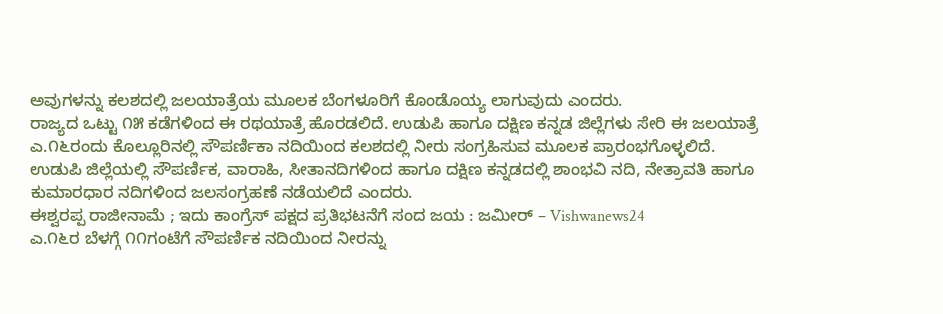ಅವುಗಳನ್ನು ಕಲಶದಲ್ಲಿ ಜಲಯಾತ್ರೆಯ ಮೂಲಕ ಬೆಂಗಳೂರಿಗೆ ಕೊಂಡೊಯ್ಯ ಲಾಗುವುದು ಎಂದರು.
ರಾಜ್ಯದ ಒಟ್ಟು ೧೫ ಕಡೆಗಳಿಂದ ಈ ರಥಯಾತ್ರೆ ಹೊರಡಲಿದೆ. ಉಡುಪಿ ಹಾಗೂ ದಕ್ಷಿಣ ಕನ್ನಡ ಜಿಲ್ಲೆಗಳು ಸೇರಿ ಈ ಜಲಯಾತ್ರೆ ಎ.೧೬ರಂದು ಕೊಲ್ಲೂರಿನಲ್ಲಿ ಸೌಪರ್ಣಿಕಾ ನದಿಯಿಂದ ಕಲಶದಲ್ಲಿ ನೀರು ಸಂಗ್ರಹಿಸುವ ಮೂಲಕ ಪ್ರಾರಂಭಗೊಳ್ಳಲಿದೆ. ಉಡುಪಿ ಜಿಲ್ಲೆಯಲ್ಲಿ ಸೌಪರ್ಣಿಕ, ವಾರಾಹಿ, ಸೀತಾನದಿಗಳಿಂದ ಹಾಗೂ ದಕ್ಷಿಣ ಕನ್ನಡದಲ್ಲಿ ಶಾಂಭವಿ ನದಿ, ನೇತ್ರಾವತಿ ಹಾಗೂ ಕುಮಾರಧಾರ ನದಿಗಳಿಂದ ಜಲಸಂಗ್ರಹಣೆ ನಡೆಯಲಿದೆ ಎಂದರು.
ಈಶ್ವರಪ್ಪ ರಾಜೀನಾಮೆ ; ಇದು ಕಾಂಗ್ರೆಸ್ ಪಕ್ಷದ ಪ್ರತಿಭಟನೆಗೆ ಸಂದ ಜಯ : ಜಮೀರ್ – Vishwanews24
ಎ.೧೬ರ ಬೆಳಗ್ಗೆ ೧೧ಗಂಟೆಗೆ ಸೌಪರ್ಣಿಕ ನದಿಯಿಂದ ನೀರನ್ನು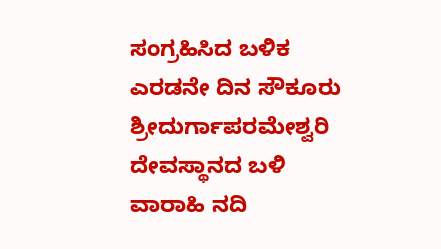ಸಂಗ್ರಹಿಸಿದ ಬಳಿಕ ಎರಡನೇ ದಿನ ಸೌಕೂರು ಶ್ರೀದುರ್ಗಾಪರಮೇಶ್ವರಿ ದೇವಸ್ಥಾನದ ಬಳಿ ವಾರಾಹಿ ನದಿ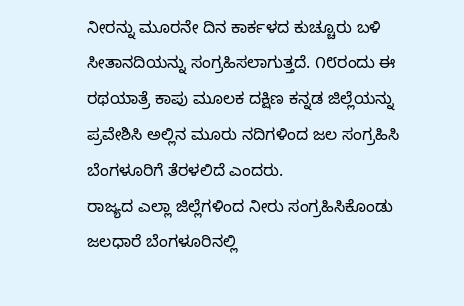ನೀರನ್ನು ಮೂರನೇ ದಿನ ಕಾರ್ಕಳದ ಕುಚ್ಚೂರು ಬಳಿ ಸೀತಾನದಿಯನ್ನು ಸಂಗ್ರಹಿಸಲಾಗುತ್ತದೆ. ೧೮ರಂದು ಈ ರಥಯಾತ್ರೆ ಕಾಪು ಮೂಲಕ ದಕ್ಷಿಣ ಕನ್ನಡ ಜಿಲ್ಲೆಯನ್ನು ಪ್ರವೇಶಿಸಿ ಅಲ್ಲಿನ ಮೂರು ನದಿಗಳಿಂದ ಜಲ ಸಂಗ್ರಹಿಸಿ ಬೆಂಗಳೂರಿಗೆ ತೆರಳಲಿದೆ ಎಂದರು.
ರಾಜ್ಯದ ಎಲ್ಲಾ ಜಿಲ್ಲೆಗಳಿಂದ ನೀರು ಸಂಗ್ರಹಿಸಿಕೊಂಡು ಜಲಧಾರೆ ಬೆಂಗಳೂರಿನಲ್ಲಿ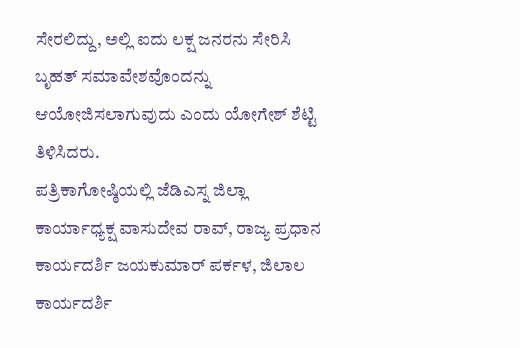ಸೇರಲಿದ್ದು, ಅಲ್ಲಿ ಐದು ಲಕ್ಷ ಜನರನು ಸೇರಿಸಿ ಬೃಹತ್ ಸಮಾವೇಶವೊಂದನ್ನು ಆಯೋಜಿಸಲಾಗುವುದು ಎಂದು ಯೋಗೇಶ್ ಶೆಟ್ಟಿ ತಿಳಿಸಿದರು.
ಪತ್ರಿಕಾಗೋಷ್ಠಿಯಲ್ಲಿ ಜೆಡಿಎಸ್ನ ಜಿಲ್ಲಾ ಕಾರ್ಯಾಧ್ಯಕ್ಷ ವಾಸುದೇವ ರಾವ್, ರಾಜ್ಯ ಪ್ರಧಾನ ಕಾರ್ಯದರ್ಶಿ ಜಯಕುಮಾರ್ ಪರ್ಕಳ, ಜಿಲಾಲ ಕಾರ್ಯದರ್ಶಿ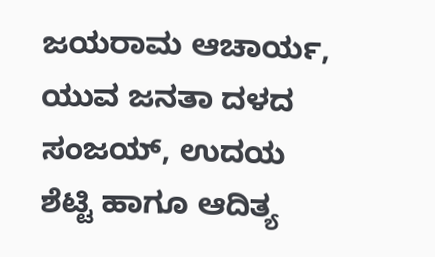ಜಯರಾಮ ಆಚಾರ್ಯ, ಯುವ ಜನತಾ ದಳದ ಸಂಜಯ್, ಉದಯ ಶೆಟ್ಟಿ ಹಾಗೂ ಆದಿತ್ಯ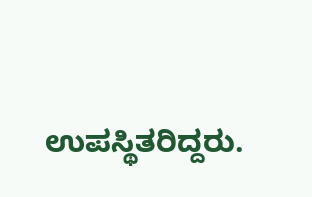ಉಪಸ್ಥಿತರಿದ್ದರು.